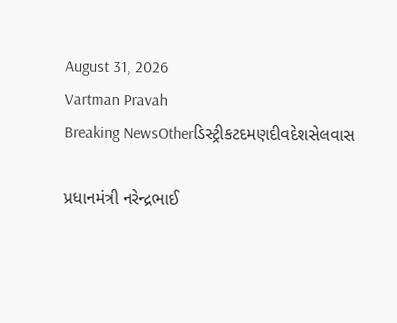August 31, 2026
Vartman Pravah
Breaking NewsOtherડિસ્ટ્રીકટદમણદીવદેશસેલવાસ

પ્રધાનમંત્રી નરેન્‍દ્રભાઈ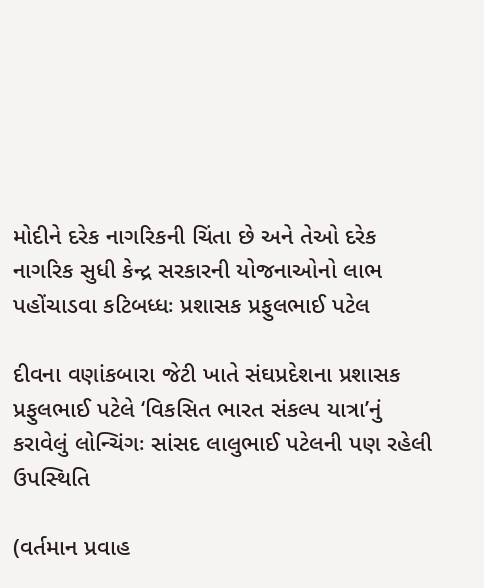મોદીને દરેક નાગરિકની ચિંતા છે અને તેઓ દરેક નાગરિક સુધી કેન્‍દ્ર સરકારની યોજનાઓનો લાભ પહોંચાડવા કટિબધ્‍ધઃ પ્રશાસક પ્રફુલભાઈ પટેલ

દીવના વણાંકબારા જેટી ખાતે સંઘપ્રદેશના પ્રશાસક પ્રફુલભાઈ પટેલે ‘વિકસિત ભારત સંકલ્‍પ યાત્રા’નું કરાવેલું લોન્‍ચિંગઃ સાંસદ લાલુભાઈ પટેલની પણ રહેલી ઉપસ્‍થિતિ

(વર્તમાન પ્રવાહ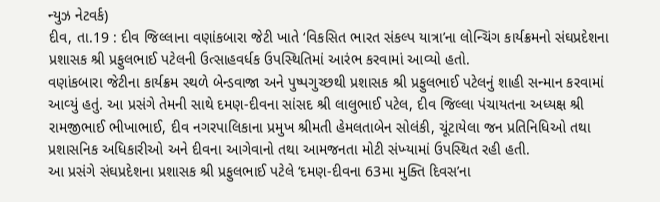ન્‍યુઝ નેટવર્ક)
દીવ, તા.19 : દીવ જિલ્લાના વણાંકબારા જેટી ખાતે ‘વિકસિત ભારત સંકલ્‍પ યાત્રા’ના લોન્‍ચિંગ કાર્યક્રમનો સંઘપ્રદેશના પ્રશાસક શ્રી પ્રફુલભાઈ પટેલની ઉત્‍સાહવર્ધક ઉપસ્‍થિતિમાં આરંભ કરવામાં આવ્‍યો હતો.
વણાંકબારા જેટીના કાર્યક્રમ સ્‍થળે બેન્‍ડવાજા અને પુષ્‍પગુચ્‍છથી પ્રશાસક શ્રી પ્રફુલભાઈ પટેલનું શાહી સન્‍માન કરવામાં આવ્‍યું હતું. આ પ્રસંગે તેમની સાથે દમણ-દીવના સાંસદ શ્રી લાલુભાઈ પટેલ, દીવ જિલ્લા પંચાયતના અધ્‍યક્ષ શ્રી રામજીભાઈ ભીખાભાઈ, દીવ નગરપાલિકાના પ્રમુખ શ્રીમતી હેમલતાબેન સોલંકી, ચૂંટાયેલા જન પ્રતિનિધિઓ તથા પ્રશાસનિક અધિકારીઓ અને દીવના આગેવાનો તથા આમજનતા મોટી સંખ્‍યામાં ઉપસ્‍થિત રહી હતી.
આ પ્રસંગે સંઘપ્રદેશના પ્રશાસક શ્રી પ્રફુલભાઈ પટેલે ‘દમણ-દીવના 63મા મુક્‍તિ દિવસ’ના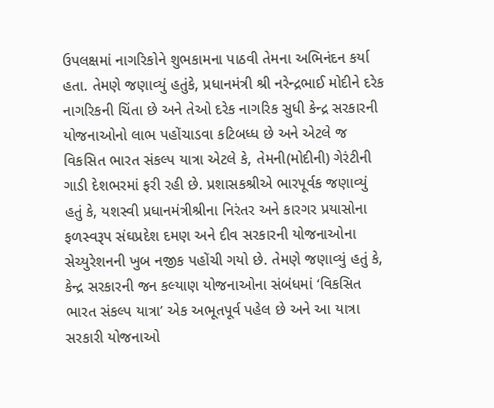ઉપલક્ષમાં નાગરિકોને શુભકામના પાઠવી તેમના અભિનંદન કર્યા હતા. તેમણે જણાવ્‍યું હતુંકે, પ્રધાનમંત્રી શ્રી નરેન્‍દ્રભાઈ મોદીને દરેક નાગરિકની ચિંતા છે અને તેઓ દરેક નાગરિક સુધી કેન્‍દ્ર સરકારની યોજનાઓનો લાભ પહોંચાડવા કટિબધ્‍ધ છે અને એટલે જ વિકસિત ભારત સંકલ્‍પ યાત્રા એટલે કે, તેમની(મોદીની) ગેરંટીની ગાડી દેશભરમાં ફરી રહી છે. પ્રશાસકશ્રીએ ભારપૂર્વક જણાવ્‍યું હતું કે, યશસ્‍વી પ્રધાનમંત્રીશ્રીના નિરંતર અને કારગર પ્રયાસોના ફળસ્‍વરૂપ સંઘપ્રદેશ દમણ અને દીવ સરકારની યોજનાઓના સેચ્‍યુરેશનની ખુબ નજીક પહોંચી ગયો છે. તેમણે જણાવ્‍યું હતું કે, કેન્‍દ્ર સરકારની જન કલ્‍યાણ યોજનાઓના સંબંધમાં ‘વિકસિત ભારત સંકલ્‍પ યાત્રા’ એક અભૂતપૂર્વ પહેલ છે અને આ યાત્રા સરકારી યોજનાઓ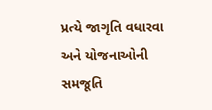પ્રત્‍યે જાગૃતિ વધારવા અને યોજનાઓની સમજૂતિ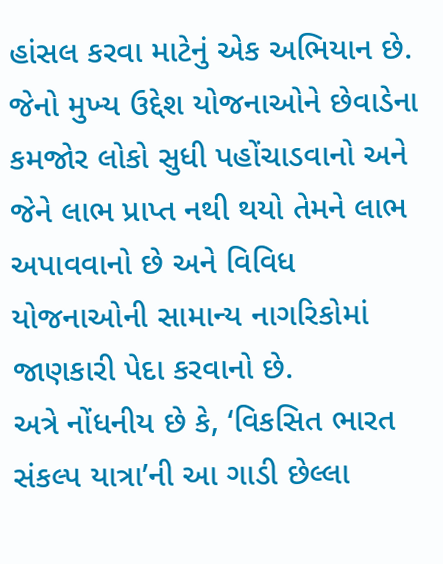હાંસલ કરવા માટેનું એક અભિયાન છે. જેનો મુખ્‍ય ઉદ્દેશ યોજનાઓને છેવાડેના કમજોર લોકો સુધી પહોંચાડવાનો અને જેને લાભ પ્રાપ્ત નથી થયો તેમને લાભ અપાવવાનો છે અને વિવિધ યોજનાઓની સામાન્‍ય નાગરિકોમાં જાણકારી પેદા કરવાનો છે.
અત્રે નોંધનીય છે કે, ‘વિકસિત ભારત સંકલ્‍પ યાત્રા’ની આ ગાડી છેલ્લા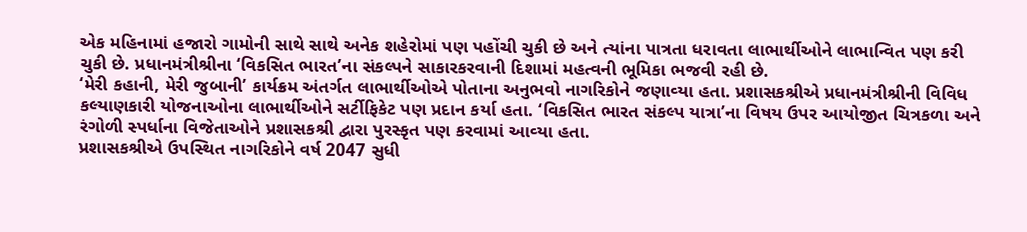એક મહિનામાં હજારો ગામોની સાથે સાથે અનેક શહેરોમાં પણ પહોંચી ચુકી છે અને ત્‍યાંના પાત્રતા ધરાવતા લાભાર્થીઓને લાભાન્‍વિત પણ કરી ચુકી છે. પ્રધાનમંત્રીશ્રીના ‘વિકસિત ભારત’ના સંકલ્‍પને સાકારકરવાની દિશામાં મહત્‍વની ભૂમિકા ભજવી રહી છે.
‘મેરી કહાની, મેરી જુબાની’ કાર્યક્રમ અંતર્ગત લાભાર્થીઓએ પોતાના અનુભવો નાગરિકોને જણાવ્‍યા હતા. પ્રશાસકશ્રીએ પ્રધાનમંત્રીશ્રીની વિવિધ કલ્‍યાણકારી યોજનાઓના લાભાર્થીઓને સર્ટીફિકેટ પણ પ્રદાન કર્યા હતા. ‘વિકસિત ભારત સંકલ્‍પ યાત્રા’ના વિષય ઉપર આયોજીત ચિત્રકળા અને રંગોળી સ્‍પર્ધાના વિજેતાઓને પ્રશાસકશ્રી દ્વારા પુરસ્‍કૃત પણ કરવામાં આવ્‍યા હતા.
પ્રશાસકશ્રીએ ઉપસ્‍થિત નાગરિકોને વર્ષ 2047 સુધી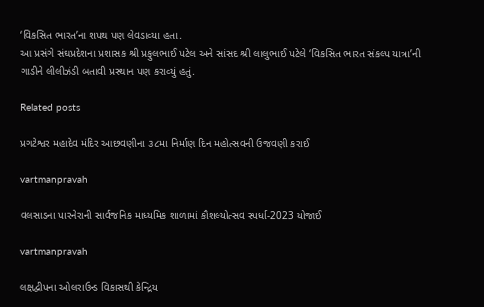‘વિકસિત ભારત’ના શપથ પણ લેવડાવ્‍યા હતા.
આ પ્રસંગે સંઘપ્રદેશના પ્રશાસક શ્રી પ્રફુલભાઈ પટેલ અને સાંસદ શ્રી લાલુભાઈ પટેલે ‘વિકસિત ભારત સંકલ્‍પ યાત્રા’ની ગાડીને લીલીઝંડી બતાવી પ્રસ્‍થાન પણ કરાવ્‍યું હતું.

Related posts

પ્રગટેશ્વર મહાદેવ મંદિર આછવણીના ૩૮મા નિર્માણ દિન મહોત્‍સવની ઉજવણી કરાઈ

vartmanpravah

વલસાડના પારનેરાની સાર્વજનિક માધ્‍યમિક શાળામાં કૌશલ્‍યોત્‍સવ સ્‍પર્ધા-2023 યોજાઈ

vartmanpravah

લક્ષદ્વીપના ઓલરાઉન્‍ડ વિકાસથી કેન્‍દ્રિય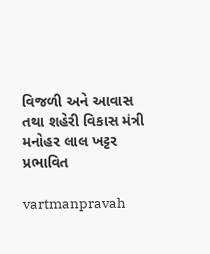વિજળી અને આવાસ તથા શહેરી વિકાસ મંત્રી મનોહર લાલ ખટ્ટર પ્રભાવિત

vartmanpravah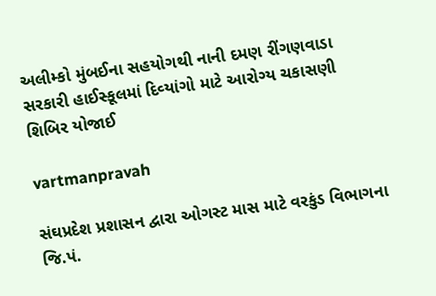અલીમ્‍કો મુંબઈના સહયોગથી નાની દમણ રીંગણવાડા સરકારી હાઈસ્‍કૂલમાં દિવ્‍યાંગો માટે આરોગ્‍ય ચકાસણી શિબિર યોજાઈ

vartmanpravah

સંઘપ્રદેશ પ્રશાસન દ્વારા ઓગસ્‍ટ માસ માટે વરકુંડ વિભાગના જિ.પં.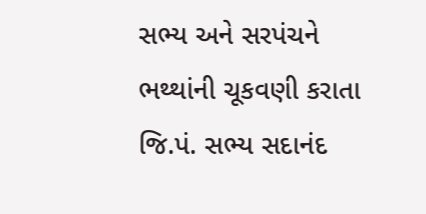સભ્‍ય અને સરપંચને ભથ્‍થાંની ચૂકવણી કરાતા જિ.પં. સભ્‍ય સદાનંદ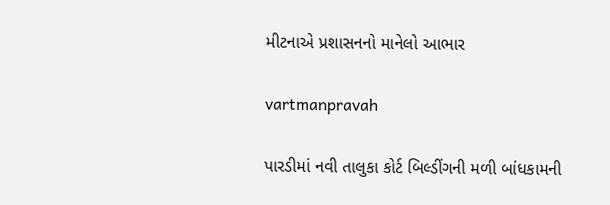મીટનાએ પ્રશાસનનો માનેલો આભાર

vartmanpravah

પારડીમાં નવી તાલુકા કોર્ટ બિલ્‍ડીંગની મળી બાંધકામની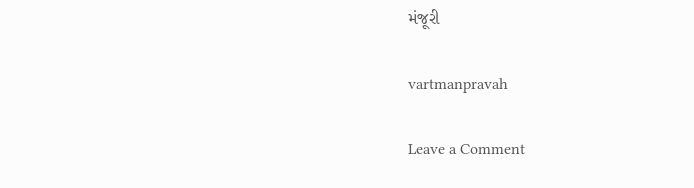મંજૂરી

vartmanpravah

Leave a Comment